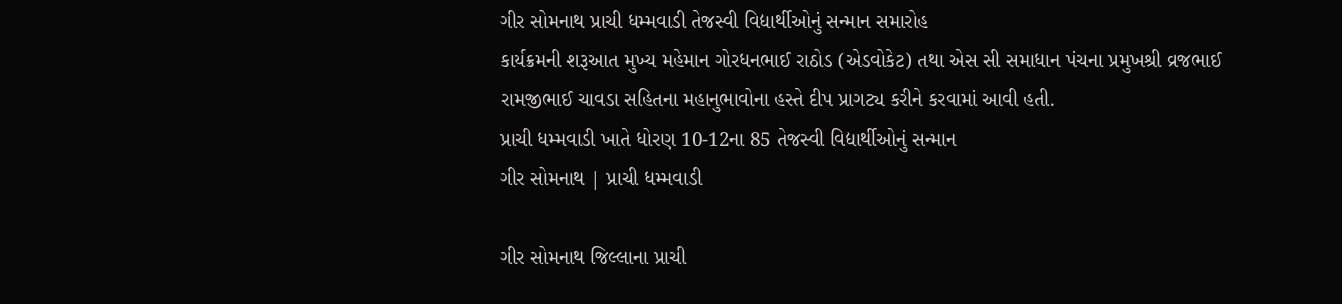ગીર સોમનાથ પ્રાચી ધમ્મવાડી તેજસ્વી વિદ્યાર્થીઓનું સન્માન સમારોહ
કાર્યક્રમની શરૂઆત મુખ્ય મહેમાન ગોરધનભાઈ રાઠોડ (એડવોકેટ) તથા એસ સી સમાધાન પંચના પ્રમુખશ્રી વ્રજભાઈ રામજીભાઈ ચાવડા સહિતના મહાનુભાવોના હસ્તે દીપ પ્રાગટ્ય કરીને કરવામાં આવી હતી.
પ્રાચી ધમ્મવાડી ખાતે ધોરણ 10-12ના 85 તેજસ્વી વિદ્યાર્થીઓનું સન્માન
ગીર સોમનાથ | પ્રાચી ધમ્મવાડી

ગીર સોમનાથ જિલ્લાના પ્રાચી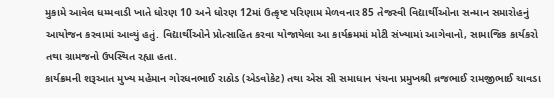મુકામે આવેલ ધમ્મવાડી ખાતે ધોરણ 10 અને ધોરણ 12માં ઉત્કૃષ્ટ પરિણામ મેળવનાર 85 તેજસ્વી વિદ્યાર્થીઓના સન્માન સમારોહનું આયોજન કરવામાં આવ્યું હતું. વિદ્યાર્થીઓને પ્રોત્સાહિત કરવા યોજાયેલા આ કાર્યક્રમમાં મોટી સંખ્યામાં આગેવાનો, સામાજિક કાર્યકરો તથા ગ્રામજનો ઉપસ્થિત રહ્યા હતા.
કાર્યક્રમની શરૂઆત મુખ્ય મહેમાન ગોરધનભાઈ રાઠોડ (એડવોકેટ) તથા એસ સી સમાધાન પંચના પ્રમુખશ્રી વ્રજભાઈ રામજીભાઈ ચાવડા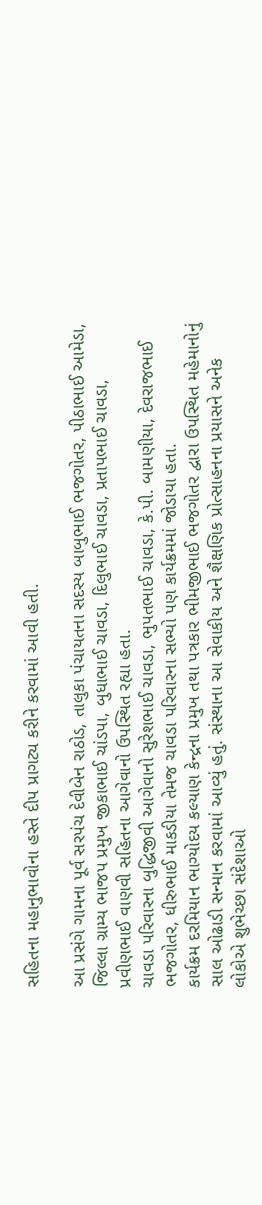સહિતના મહાનુભાવોના હસ્તે દીપ પ્રાગટ્ય કરીને કરવામાં આવી હતી.

આ પ્રસંગે ગામના પૂર્વ સરપંચ દેવીબેન રાઠોડ, તાલુકા પંચાયતના સદસ્ય બાબુભાઈ ભજગોતર, પીઠાભાઈ આમેડા, જિલ્લા ગ્રામ્ય ભાજપ પ્રમુખ જીકાભાઈ ચાંડપા, બુધાભાઈ ચાવડા, દિલુભાઈ ચાવડા, પ્રતાપભાઈ ચાવડા, પ્રવીણભાઈ વાણવી સહિતના આગેવાનો ઉપસ્થિત રહ્યા હતા.
ચાવડા પરિવારના બુદ્ધિજીવી આગેવાનો સુરેશભાઈ ચાવડા, ભુપતભાઈ ચાવડા, કે.પી. બામણીયા, દેવરાજભાઈ ભજગોતર, ધીરુભાઈ માકડીયા તેમજ ચાવડા પરિવારના સભ્યો પણ કાર્યક્રમમાં જોડાયા હતા.
કાર્યક્રમ દરમિયાન ભાગ્યોદય કલ્યાણ કેન્દ્રના પ્રમુખ તથા પત્રકાર ભીમજીભાઈ ભજગોતર દ્વારા ઉપસ્થિત મહેમાનોનું સાલ ઓઢાડી સન્માન કરવામાં આવ્યું હતું. સંસ્થાના આ સેવાકીય અને શૈક્ષણિક પ્રોત્સાહનના પ્રયાસને અનેક લોકોએ શુભેચ્છા સંદેશાઓ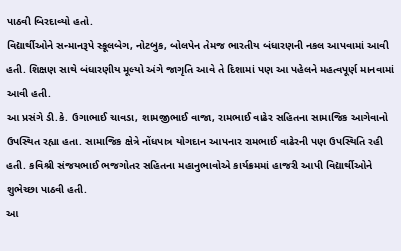પાઠવી બિરદાવ્યો હતો.
વિદ્યાર્થીઓને સન્માનરૂપે સ્કૂલબેગ, નોટબુક, બોલપેન તેમજ ભારતીય બંધારણની નકલ આપવામાં આવી હતી. શિક્ષણ સાથે બંધારણીય મૂલ્યો અંગે જાગૃતિ આવે તે દિશામાં પણ આ પહેલને મહત્વપૂર્ણ માનવામાં આવી હતી.
આ પ્રસંગે ડી.કે. ઉગાભાઈ ચાવડા, શામજીભાઈ વાજા, રામભાઈ વાઢેર સહિતના સામાજિક આગેવાનો ઉપસ્થિત રહ્યા હતા. સામાજિક ક્ષેત્રે નોંધપાત્ર યોગદાન આપનાર રામભાઈ વાઢેરની પણ ઉપસ્થિતિ રહી હતી. કવિશ્રી સંજયભાઈ ભજગોતર સહિતના મહાનુભાવોએ કાર્યક્રમમાં હાજરી આપી વિદ્યાર્થીઓને શુભેચ્છા પાઠવી હતી.
આ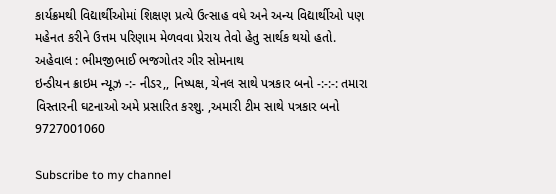કાર્યક્રમથી વિદ્યાર્થીઓમાં શિક્ષણ પ્રત્યે ઉત્સાહ વધે અને અન્ય વિદ્યાર્થીઓ પણ મહેનત કરીને ઉત્તમ પરિણામ મેળવવા પ્રેરાય તેવો હેતુ સાર્થક થયો હતો.
અહેવાલ : ભીમજીભાઈ ભજગોતર ગીર સોમનાથ
ઇન્ડીયન ક્રાઇમ ન્યૂઝ -:- નીડર,, નિષ્પક્ષ, ચેનલ સાથે પત્રકાર બનો -:-:-: તમારા વિસ્તારની ઘટનાઓ અમે પ્રસારિત કરશુ. ,અમારી ટીમ સાથે પત્રકાર બનો 9727001060

Subscribe to my channel